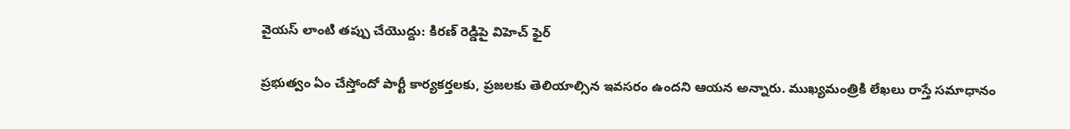వైయస్ లాంటి తప్పు చేయొద్దు: కిరణ్ రెడ్డిపై విహెచ్ ఫైర్

ప్రభుత్వం ఏం చేస్తోందో పార్టీ కార్యకర్తలకు, ప్రజలకు తెలియాల్సిన ఇవసరం ఉందని ఆయన అన్నారు. ముఖ్యమంత్రికి లేఖలు రాస్తే సమాధానం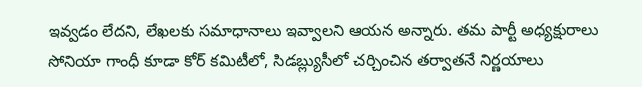ఇవ్వడం లేదని, లేఖలకు సమాధానాలు ఇవ్వాలని ఆయన అన్నారు. తమ పార్టీ అధ్యక్షురాలు సోనియా గాంధీ కూడా కోర్ కమిటీలో, సిడబ్ల్యుసీలో చర్చించిన తర్వాతనే నిర్ణయాలు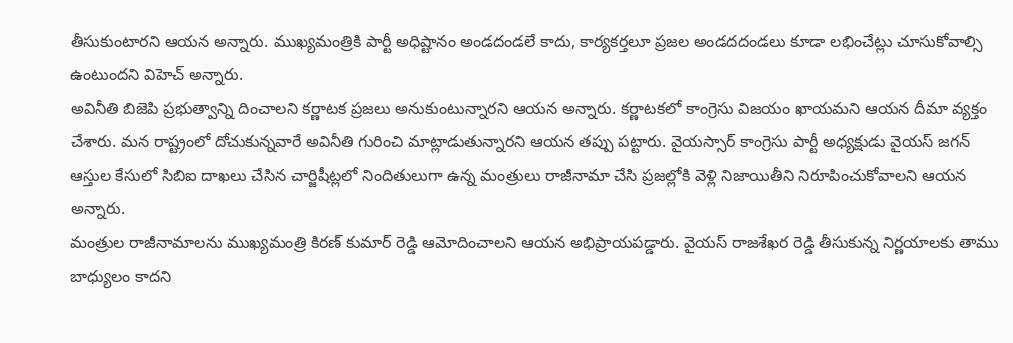తీసుకుంటారని ఆయన అన్నారు. ముఖ్యమంత్రికి పార్టీ అధిష్టానం అండదండలే కాదు, కార్యకర్తలూ ప్రజల అండదదండలు కూడా లభించేట్లు చూసుకోవాల్సి ఉంటుందని విహెచ్ అన్నారు.
అవినీతి బిజెపి ప్రభుత్వాన్ని దించాలని కర్ణాటక ప్రజలు అనుకుంటున్నారని ఆయన అన్నారు. కర్ణాటకలో కాంగ్రెసు విజయం ఖాయమని ఆయన దీమా వ్యక్తం చేశారు. మన రాష్ట్రంలో దోచుకున్నవారే అవినీతి గురించి మాట్లాడుతున్నారని ఆయన తప్పు పట్టారు. వైయస్సార్ కాంగ్రెసు పార్టీ అధ్యక్షుడు వైయస్ జగన్ ఆస్తుల కేసులో సిబిఐ దాఖలు చేసిన చార్జిషీట్లలో నిందితులుగా ఉన్న మంత్రులు రాజీనామా చేసి ప్రజల్లోకి వెళ్లి నిజాయితీని నిరూపించుకోవాలని ఆయన అన్నారు.
మంత్రుల రాజీనామాలను ముఖ్యమంత్రి కిరణ్ కుమార్ రెడ్డి ఆమోదించాలని ఆయన అభిప్రాయపడ్డారు. వైయస్ రాజశేఖర రెడ్డి తీసుకున్న నిర్ణయాలకు తాము బాధ్యులం కాదని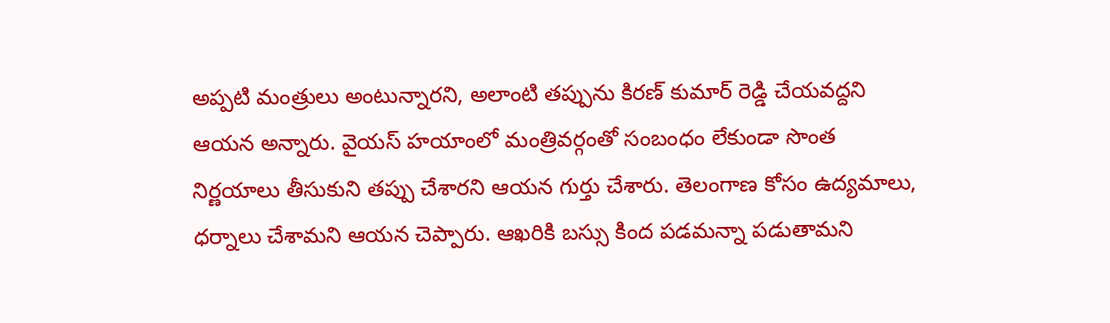అప్పటి మంత్రులు అంటున్నారని, అలాంటి తప్పును కిరణ్ కుమార్ రెడ్డి చేయవద్దని ఆయన అన్నారు. వైయస్ హయాంలో మంత్రివర్గంతో సంబంధం లేకుండా సొంత నిర్ణయాలు తీసుకుని తప్పు చేశారని ఆయన గుర్తు చేశారు. తెలంగాణ కోసం ఉద్యమాలు, ధర్నాలు చేశామని ఆయన చెప్పారు. ఆఖరికి బస్సు కింద పడమన్నా పడుతామని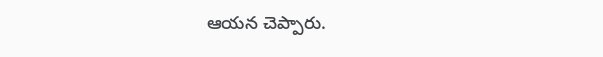ఆయన చెప్పారు.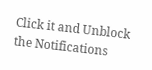Click it and Unblock the Notifications